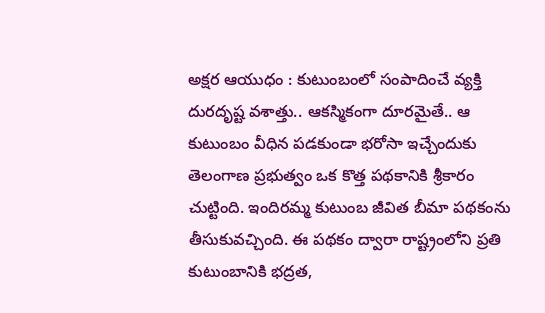అక్షర ఆయుధం : కుటుంబంలో సంపాదించే వ్యక్తి దురదృష్ట వశాత్తు.. ఆకస్మికంగా దూరమైతే.. ఆ కుటుంబం వీధిన పడకుండా భరోసా ఇచ్చేందుకు తెలంగాణ ప్రభుత్వం ఒక కొత్త పథకానికి శ్రీకారం చుట్టింది. ఇందిరమ్మ కుటుంబ జీవిత బీమా పథకంను తీసుకువచ్చింది. ఈ పథకం ద్వారా రాష్ట్రంలోని ప్రతి కుటుంబానికి భద్రత,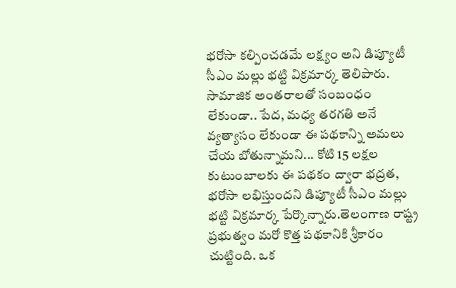భరోసా కల్పించడమే లక్ష్యం అని డిప్యూటీ సీఎం మల్లు భట్టి విక్రమార్క తెలిపారు. సామాజిక అంతరాలతో సంబంధం లేకుండా.. పేద, మధ్య తరగతి అనే వ్యత్యాసం లేకుండా ఈ పథకాన్ని అమలు చేయ బోతున్నామని... కోటి 15 లక్షల కుటుంబాలకు ఈ పథకం ద్వారా భద్రత, భరోసా లభిస్తుందని డిప్యూటీ సీఎం మల్లు భట్టి విక్రమార్క పేర్కొన్నారు.తెలంగాణ రాష్ట్ర ప్రభుత్వం మరో కొత్త పథకానికి శ్రీకారం చుట్టింది. ఒక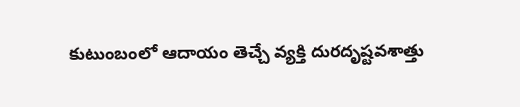కుటుంబంలో ఆదాయం తెచ్చే వ్యక్తి దురదృష్టవశాత్తు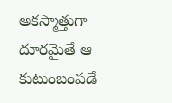అకస్మాత్తుగా దూరమైతే ఆ కుటుంబంపడే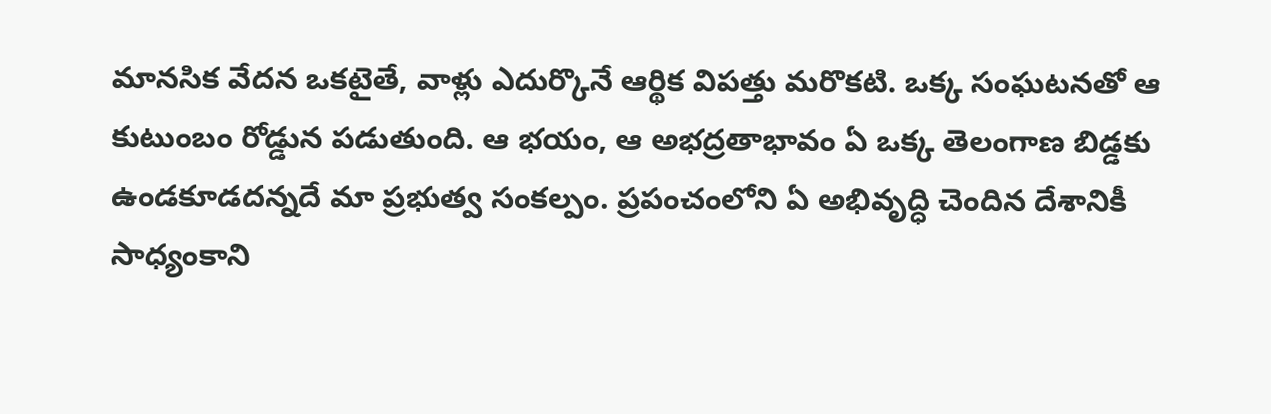మానసిక వేదన ఒకటైతే, వాళ్లు ఎదుర్కొనే ఆర్థిక విపత్తు మరొకటి. ఒక్క సంఘటనతో ఆ కుటుంబం రోడ్డున పడుతుంది. ఆ భయం, ఆ అభద్రతాభావం ఏ ఒక్క తెలంగాణ బిడ్డకు ఉండకూడదన్నదే మా ప్రభుత్వ సంకల్పం. ప్రపంచంలోని ఏ అభివృద్ధి చెందిన దేశానికీ సాధ్యంకాని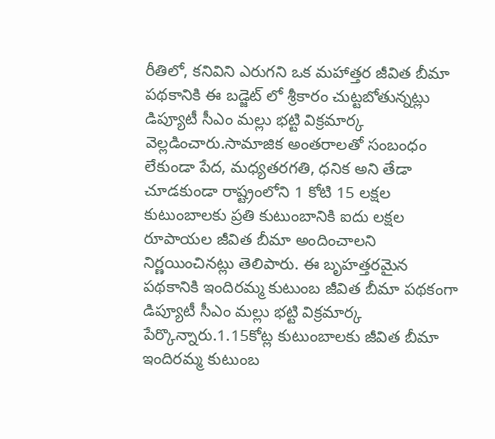రీతిలో, కనివిని ఎరుగని ఒక మహాత్తర జీవిత బీమా పథకానికి ఈ బడ్జెట్ లో శ్రీకారం చుట్టబోతున్నట్లు డిప్యూటీ సీఎం మల్లు భట్టి విక్రమార్క వెల్లడించారు.సామాజిక అంతరాలతో సంబంధం లేకుండా పేద, మధ్యతరగతి, ధనిక అని తేడా చూడకుండా రాష్ట్రంలోని 1 కోటి 15 లక్షల కుటుంబాలకు ప్రతి కుటుంబానికి ఐదు లక్షల రూపాయల జీవిత బీమా అందించాలని నిర్ణయించినట్లు తెలిపారు. ఈ బృహత్తరమైన పథకానికి ఇందిరమ్మ కుటుంబ జీవిత బీమా పథకంగా డిప్యూటీ సీఎం మల్లు భట్టి విక్రమార్క పేర్కొన్నారు.1.15కోట్ల కుటుంబాలకు జీవిత బీమా ఇందిరమ్మ కుటుంబ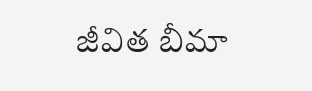జీవిత బీమా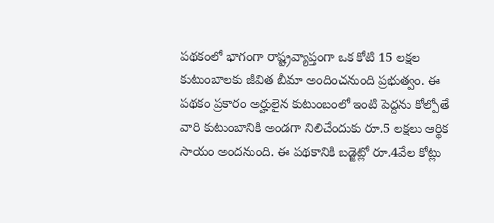పథకంలో భాగంగా రాష్ట్రవ్యాప్తంగా ఒక కోటి 15 లక్షల కుటుంబాలకు జీవిత బీమా అందించనుంది ప్రభుత్వం. ఈ పథకం ప్రకారం అర్హులైన కుటుంబంలో ఇంటి పెద్దను కోల్పోతే వారి కుటుంబానికి అండగా నిలిచేందుకు రూ.5 లక్షలు ఆర్థిక సాయం అందనుంది. ఈ పథకానికి బడ్జెట్లో రూ.4వేల కోట్లు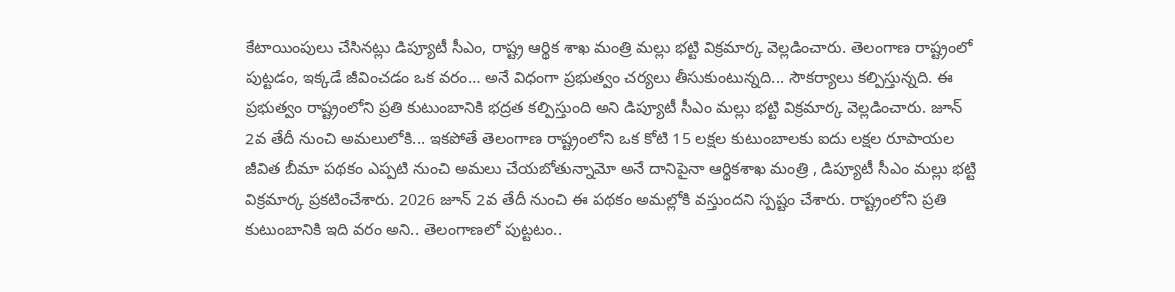కేటాయింపులు చేసినట్లు డిప్యూటీ సీఎం, రాష్ట్ర ఆర్థిక శాఖ మంత్రి మల్లు భట్టి విక్రమార్క వెల్లడించారు. తెలంగాణ రాష్ట్రంలో పుట్టడం, ఇక్కడే జీవించడం ఒక వరం… అనే విధంగా ప్రభుత్వం చర్యలు తీసుకుంటున్నది... సౌకర్యాలు కల్పిస్తున్నది. ఈ ప్రభుత్వం రాష్ట్రంలోని ప్రతి కుటుంబానికి భద్రత కల్పిస్తుంది అని డిప్యూటీ సీఎం మల్లు భట్టి విక్రమార్క వెల్లడించారు. జూన్ 2వ తేదీ నుంచి అమలులోకి... ఇకపోతే తెలంగాణ రాష్ట్రంలోని ఒక కోటి 15 లక్షల కుటుంబాలకు ఐదు లక్షల రూపాయల జీవిత బీమా పథకం ఎప్పటి నుంచి అమలు చేయబోతున్నామో అనే దానిపైనా ఆర్థికశాఖ మంత్రి , డిప్యూటీ సీఎం మల్లు భట్టి విక్రమార్క ప్రకటించేశారు. 2026 జూన్ 2వ తేదీ నుంచి ఈ పథకం అమల్లోకి వస్తుందని స్పష్టం చేశారు. రాష్ట్రంలోని ప్రతి కుటుంబానికి ఇది వరం అని.. తెలంగాణలో పుట్టటం..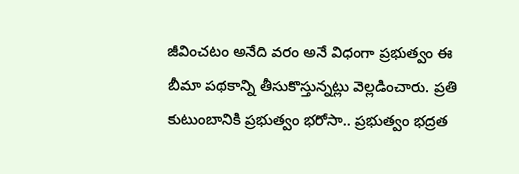జీవించటం అనేది వరం అనే విధంగా ప్రభుత్వం ఈ బీమా పథకాన్ని తీసుకొస్తున్నట్లు వెల్లడించారు. ప్రతి కుటుంబానికి ప్రభుత్వం భరోసా.. ప్రభుత్వం భద్రత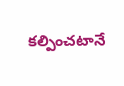కల్పించటానే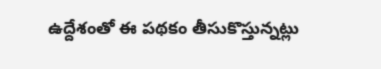ఉద్దేశంతో ఈ పథకం తీసుకొస్తున్నట్లు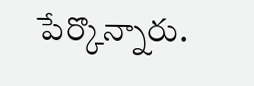పేర్కొన్నారు.